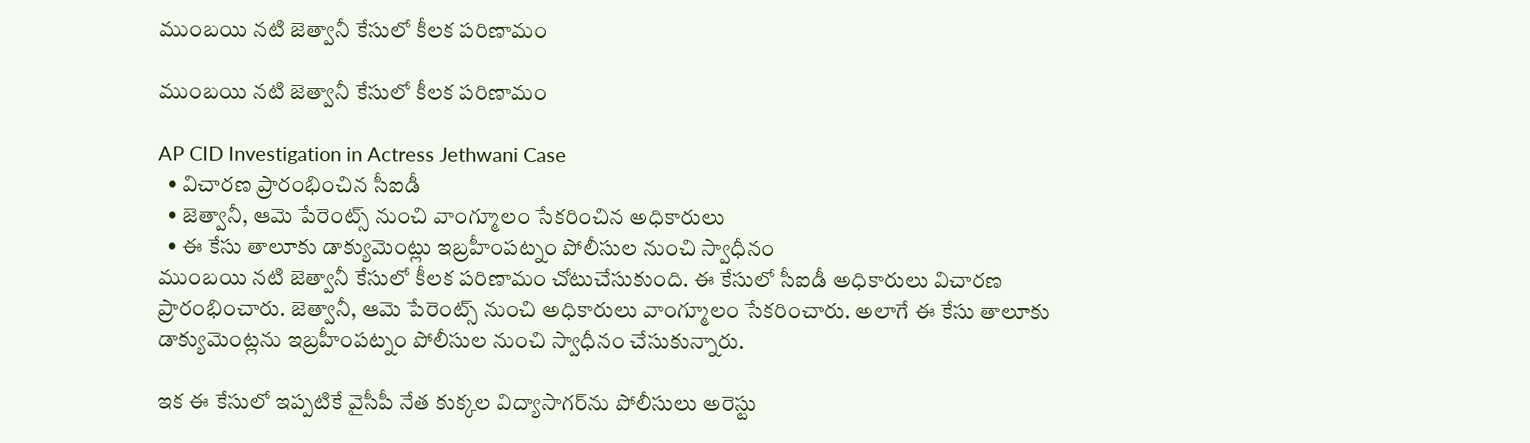ముంబ‌యి న‌టి జెత్వానీ కేసులో కీల‌క ప‌రిణామం

ముంబ‌యి న‌టి జెత్వానీ కేసులో కీల‌క ప‌రిణామం

AP CID Investigation in Actress Jethwani Case
  • విచారణ ప్రారంభించిన సీఐడీ
  • జెత్వానీ, ఆమె పేరెంట్స్ నుంచి వాంగ్మూలం సేక‌రించిన‌ అధికారులు
  • ఈ కేసు తాలూకు డాక్యుమెంట్లు ఇబ్ర‌హీంప‌ట్నం పోలీసుల నుంచి స్వాధీనం
ముంబ‌యి న‌టి జెత్వానీ కేసులో కీల‌క ప‌రిణామం చోటుచేసుకుంది. ఈ కేసులో సీఐడీ అధికారులు విచార‌ణ ప్రారంభించారు. జెత్వానీ, ఆమె పేరెంట్స్ నుంచి అధికారులు వాంగ్మూలం సేక‌రించారు. అలాగే ఈ కేసు తాలూకు డాక్యుమెంట్ల‌ను ఇబ్ర‌హీంప‌ట్నం పోలీసుల నుంచి స్వాధీనం చేసుకున్నారు.

ఇక ఈ కేసులో ఇప్ప‌టికే వైసీపీ నేత కుక్క‌ల విద్యాసాగర్‌ను పోలీసులు అరెస్టు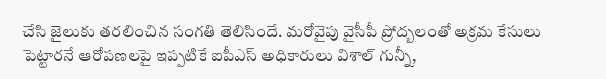చేసి జైలుకు త‌ర‌లించిన సంగ‌తి తెలిసిందే. మ‌రోవైపు వైసీపీ ప్రోద్బ‌లంతో అక్ర‌మ కేసులు పెట్టార‌నే ఆరోప‌ణ‌ల‌పై ఇప్ప‌టికే ఐపీఎస్ అధికారులు విశాల్ గున్నీ,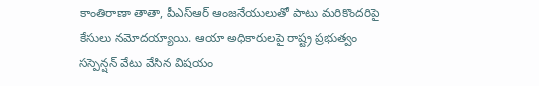కాంతిరాణా తాతా, పీఎస్ఆర్ ఆంజ‌నేయులుతో పాటు మ‌రికొంద‌రిపై కేసులు న‌మోద‌య్యాయి. ఆయా అధికారుల‌పై రాష్ట్ర ప్ర‌భుత్వం స‌స్పెన్ష‌న్ వేటు వేసిన విష‌యం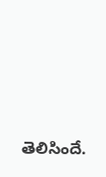తెలిసిందే.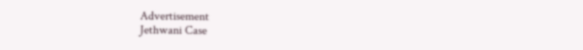Advertisement
Jethwani Case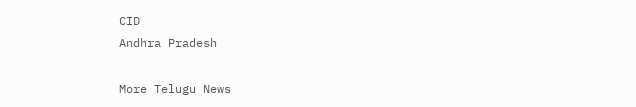CID
Andhra Pradesh

More Telugu News